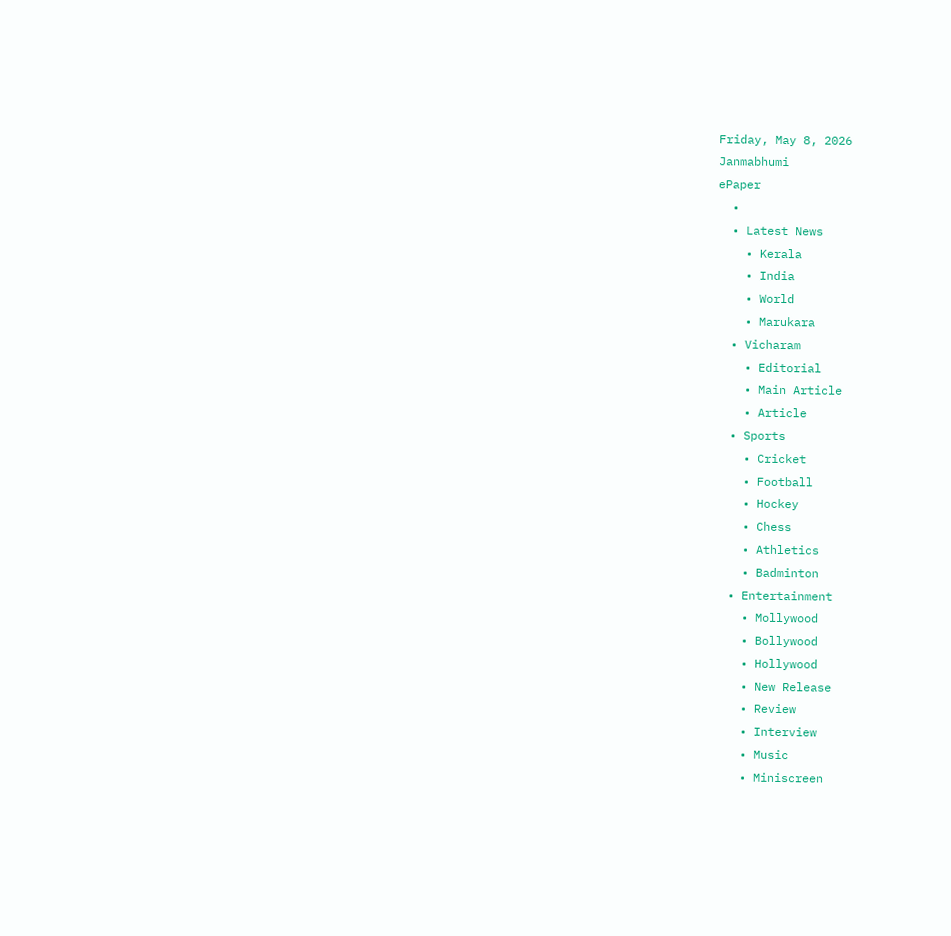Friday, May 8, 2026
Janmabhumi
ePaper
  •
  • Latest News
    • Kerala
    • India
    • World
    • Marukara
  • Vicharam
    • Editorial
    • Main Article
    • Article
  • Sports
    • Cricket
    • Football
    • Hockey
    • Chess
    • Athletics
    • Badminton
  • Entertainment
    • Mollywood
    • Bollywood
    • Hollywood
    • New Release
    • Review
    • Interview
    • Music
    • Miniscreen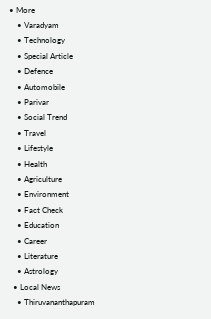• More
    • Varadyam
    • Technology
    • Special Article
    • Defence
    • Automobile
    • Parivar
    • Social Trend
    • Travel
    • Lifestyle
    • Health
    • Agriculture
    • Environment
    • Fact Check
    • Education
    • Career
    • Literature
    • Astrology
  • Local News
    • Thiruvananthapuram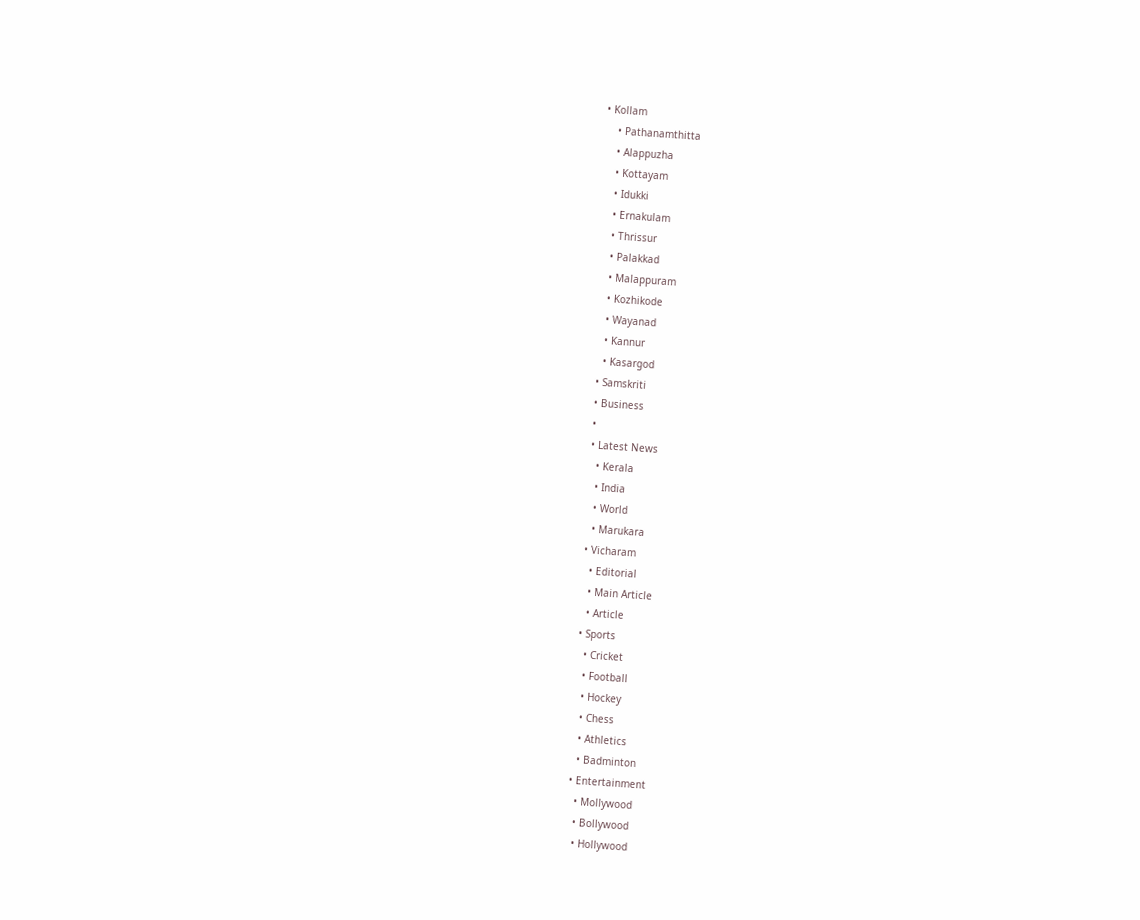• Kollam
    • Pathanamthitta
    • Alappuzha
    • Kottayam
    • Idukki
    • Ernakulam
    • Thrissur
    • Palakkad
    • Malappuram
    • Kozhikode
    • Wayanad
    • Kannur
    • Kasargod
  • Samskriti
  • Business
  •
  • Latest News
    • Kerala
    • India
    • World
    • Marukara
  • Vicharam
    • Editorial
    • Main Article
    • Article
  • Sports
    • Cricket
    • Football
    • Hockey
    • Chess
    • Athletics
    • Badminton
  • Entertainment
    • Mollywood
    • Bollywood
    • Hollywood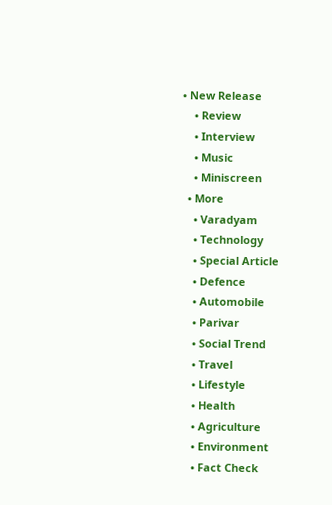• New Release
    • Review
    • Interview
    • Music
    • Miniscreen
  • More
    • Varadyam
    • Technology
    • Special Article
    • Defence
    • Automobile
    • Parivar
    • Social Trend
    • Travel
    • Lifestyle
    • Health
    • Agriculture
    • Environment
    • Fact Check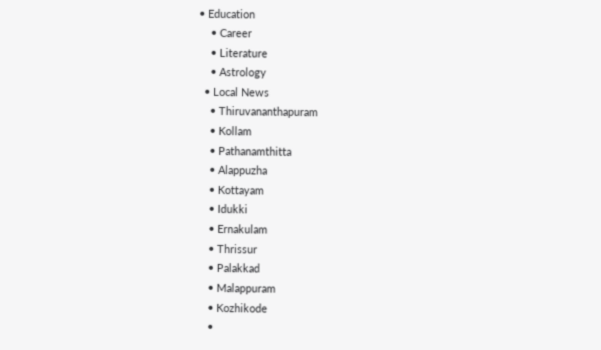• Education
    • Career
    • Literature
    • Astrology
  • Local News
    • Thiruvananthapuram
    • Kollam
    • Pathanamthitta
    • Alappuzha
    • Kottayam
    • Idukki
    • Ernakulam
    • Thrissur
    • Palakkad
    • Malappuram
    • Kozhikode
    •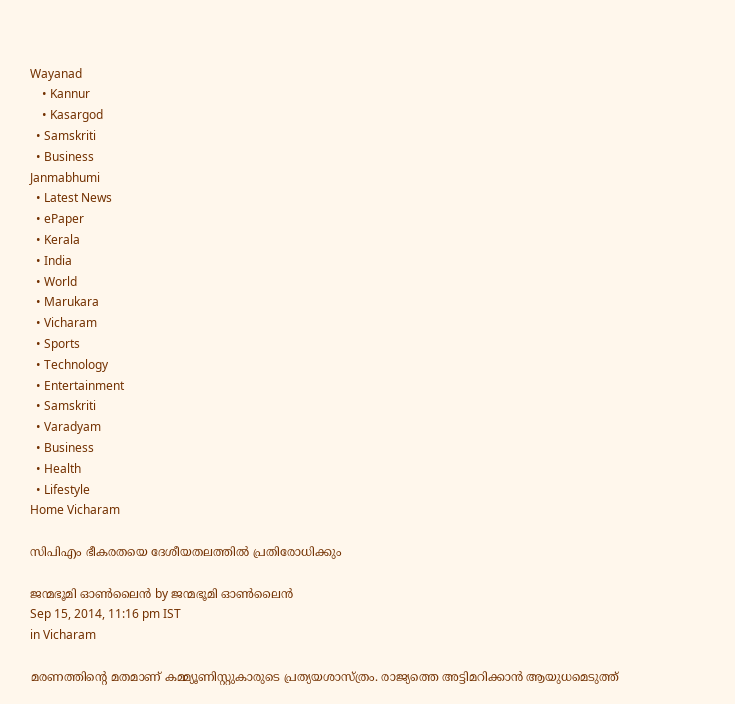Wayanad
    • Kannur
    • Kasargod
  • Samskriti
  • Business
Janmabhumi
  • Latest News
  • ePaper
  • Kerala
  • India
  • World
  • Marukara
  • Vicharam
  • Sports
  • Technology
  • Entertainment
  • Samskriti
  • Varadyam
  • Business
  • Health
  • Lifestyle
Home Vicharam

സിപിഎം ഭീകരതയെ ദേശീയതലത്തില്‍ പ്രതിരോധിക്കും

ജന്മഭൂമി ഓണ്‍ലൈന്‍ by ജന്മഭൂമി ഓണ്‍ലൈന്‍
Sep 15, 2014, 11:16 pm IST
in Vicharam

മരണത്തിന്റെ മതമാണ് കമ്മ്യൂണിസ്റ്റുകാരുടെ പ്രത്യയശാസ്ത്രം. രാജ്യത്തെ അട്ടിമറിക്കാന്‍ ആയുധമെടുത്ത്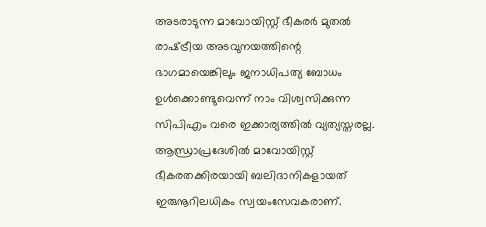അടരാടുന്ന മാവോയിസ്റ്റ് ഭീകരര്‍ മുതല്‍ രാഷ്‌ട്രീയ അടവുനയത്തിന്റെ ഭാഗമായെങ്കിലും ജനാധിപത്യ ബോധം ഉള്‍ക്കൊണ്ടുവെന്ന് നാം വിശ്വസിക്കുന്ന സിപിഎം വരെ ഇക്കാര്യത്തില്‍ വ്യത്യസ്തരല്ല. ആന്ധ്രാപ്രദേശില്‍ മാവോയിസ്റ്റ് ഭീകരതക്കിരയായി ബലിദാനികളായത് ഇരുനൂറിലധികം സ്വയംസേവകരാണ്.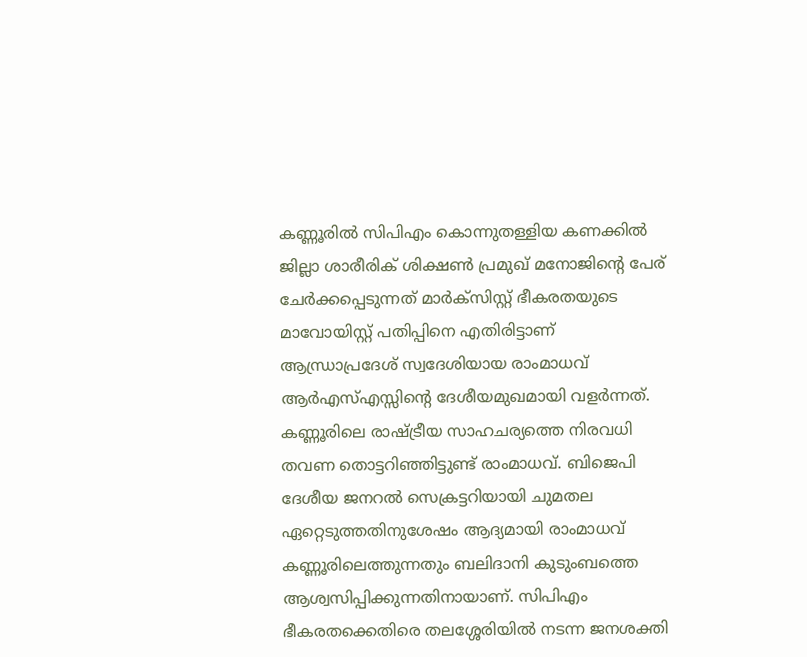കണ്ണൂരില്‍ സിപിഎം കൊന്നുതള്ളിയ കണക്കില്‍ ജില്ലാ ശാരീരിക് ശിക്ഷണ്‍ പ്രമുഖ് മനോജിന്റെ പേര് ചേര്‍ക്കപ്പെടുന്നത് മാര്‍ക്‌സിസ്റ്റ് ഭീകരതയുടെ മാവോയിസ്റ്റ് പതിപ്പിനെ എതിരിട്ടാണ് ആന്ധ്രാപ്രദേശ് സ്വദേശിയായ രാംമാധവ് ആര്‍എസ്എസ്സിന്റെ ദേശീയമുഖമായി വളര്‍ന്നത്. കണ്ണൂരിലെ രാഷ്‌ട്രീയ സാഹചര്യത്തെ നിരവധി തവണ തൊട്ടറിഞ്ഞിട്ടുണ്ട് രാംമാധവ്. ബിജെപി ദേശീയ ജനറല്‍ സെക്രട്ടറിയായി ചുമതല ഏറ്റെടുത്തതിനുശേഷം ആദ്യമായി രാംമാധവ് കണ്ണൂരിലെത്തുന്നതും ബലിദാനി കുടുംബത്തെ ആശ്വസിപ്പിക്കുന്നതിനായാണ്. സിപിഎം ഭീകരതക്കെതിരെ തലശ്ശേരിയില്‍ നടന്ന ജനശക്തി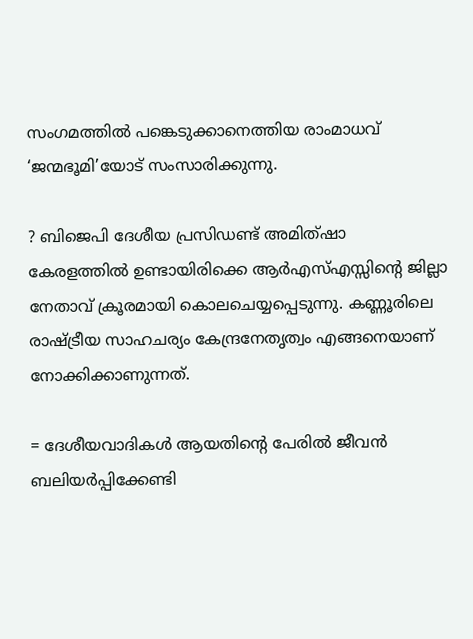സംഗമത്തില്‍ പങ്കെടുക്കാനെത്തിയ രാംമാധവ് ‘ജന്മഭൂമി’യോട് സംസാരിക്കുന്നു.

? ബിജെപി ദേശീയ പ്രസിഡണ്ട് അമിത്ഷാ കേരളത്തില്‍ ഉണ്ടായിരിക്കെ ആര്‍എസ്എസ്സിന്റെ ജില്ലാ നേതാവ് ക്രൂരമായി കൊലചെയ്യപ്പെടുന്നു. കണ്ണൂരിലെ രാഷ്‌ട്രീയ സാഹചര്യം കേന്ദ്രനേതൃത്വം എങ്ങനെയാണ് നോക്കിക്കാണുന്നത്.

= ദേശീയവാദികള്‍ ആയതിന്റെ പേരില്‍ ജീവന്‍ ബലിയര്‍പ്പിക്കേണ്ടി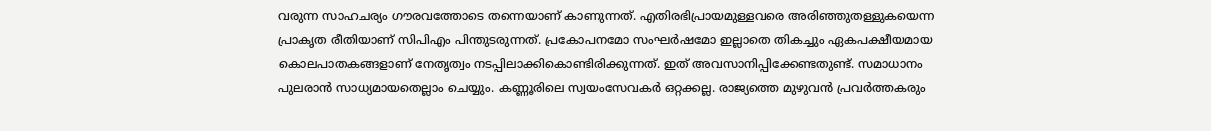വരുന്ന സാഹചര്യം ഗൗരവത്തോടെ തന്നെയാണ് കാണുന്നത്. എതിരഭിപ്രായമുള്ളവരെ അരിഞ്ഞുതള്ളുകയെന്ന പ്രാകൃത രീതിയാണ് സിപിഎം പിന്തുടരുന്നത്. പ്രകോപനമോ സംഘര്‍ഷമോ ഇല്ലാതെ തികച്ചും ഏകപക്ഷീയമായ കൊലപാതകങ്ങളാണ് നേതൃത്വം നടപ്പിലാക്കികൊണ്ടിരിക്കുന്നത്. ഇത് അവസാനിപ്പിക്കേണ്ടതുണ്ട്. സമാധാനം പുലരാന്‍ സാധ്യമായതെല്ലാം ചെയ്യും. കണ്ണൂരിലെ സ്വയംസേവകര്‍ ഒറ്റക്കല്ല. രാജ്യത്തെ മുഴുവന്‍ പ്രവര്‍ത്തകരും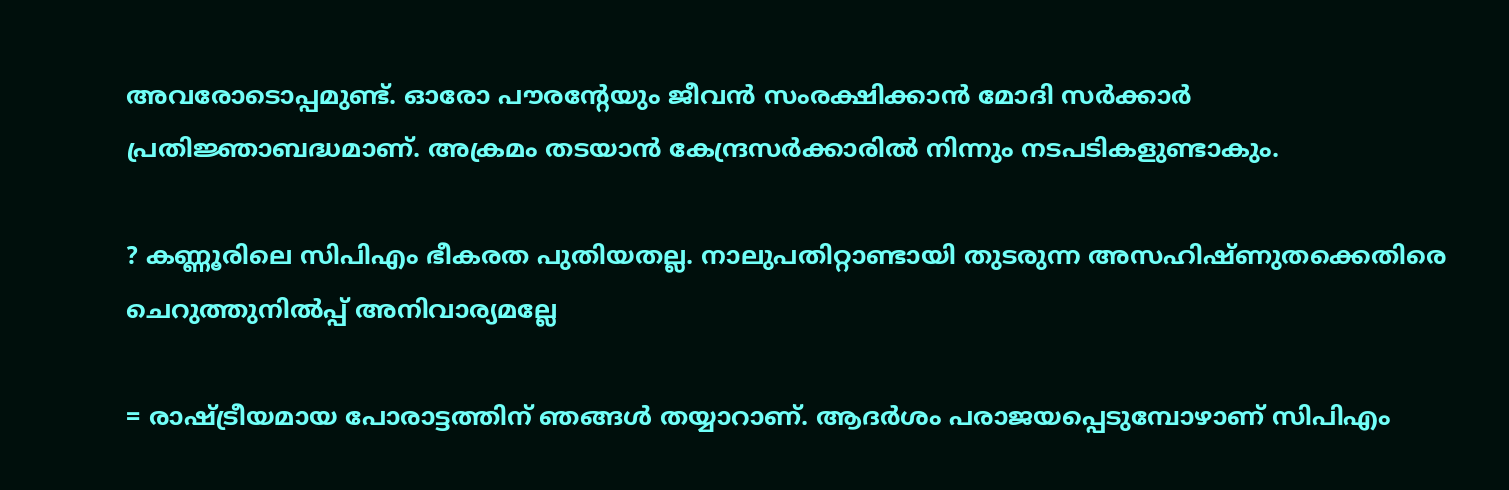അവരോടൊപ്പമുണ്ട്. ഓരോ പൗരന്റേയും ജീവന്‍ സംരക്ഷിക്കാന്‍ മോദി സര്‍ക്കാര്‍ പ്രതിജ്ഞാബദ്ധമാണ്. അക്രമം തടയാന്‍ കേന്ദ്രസര്‍ക്കാരില്‍ നിന്നും നടപടികളുണ്ടാകും.

? കണ്ണൂരിലെ സിപിഎം ഭീകരത പുതിയതല്ല. നാലുപതിറ്റാണ്ടായി തുടരുന്ന അസഹിഷ്ണുതക്കെതിരെ ചെറുത്തുനില്‍പ്പ് അനിവാര്യമല്ലേ

= രാഷ്‌ട്രീയമായ പോരാട്ടത്തിന് ഞങ്ങള്‍ തയ്യാറാണ്. ആദര്‍ശം പരാജയപ്പെടുമ്പോഴാണ് സിപിഎം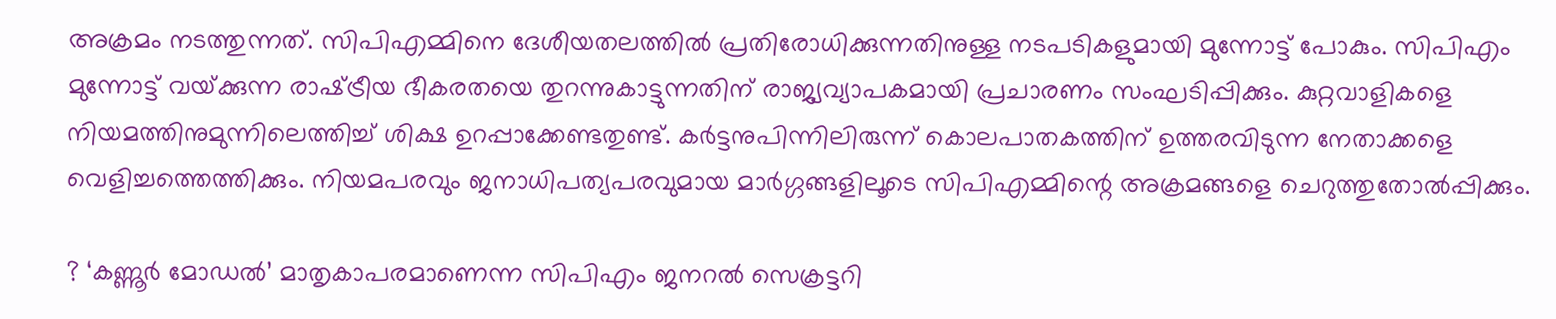അക്രമം നടത്തുന്നത്. സിപിഎമ്മിനെ ദേശീയതലത്തില്‍ പ്രതിരോധിക്കുന്നതിനുള്ള നടപടികളുമായി മുന്നോട്ട് പോകും. സിപിഎം മുന്നോട്ട് വയ്‌ക്കുന്ന രാഷ്‌ട്രീയ ഭീകരതയെ തുറന്നുകാട്ടുന്നതിന് രാജ്യവ്യാപകമായി പ്രചാരണം സംഘടിപ്പിക്കും. കുറ്റവാളികളെ നിയമത്തിനുമുന്നിലെത്തിച്ച് ശിക്ഷ ഉറപ്പാക്കേണ്ടതുണ്ട്. കര്‍ട്ടനുപിന്നിലിരുന്ന് കൊലപാതകത്തിന് ഉത്തരവിടുന്ന നേതാക്കളെ വെളിച്ചത്തെത്തിക്കും. നിയമപരവും ജനാധിപത്യപരവുമായ മാര്‍ഗ്ഗങ്ങളിലൂടെ സിപിഎമ്മിന്റെ അക്രമങ്ങളെ ചെറുത്തുതോല്‍പ്പിക്കും.

? ‘കണ്ണൂര്‍ മോഡല്‍’ മാതൃകാപരമാണെന്ന സിപിഎം ജനറല്‍ സെക്രട്ടറി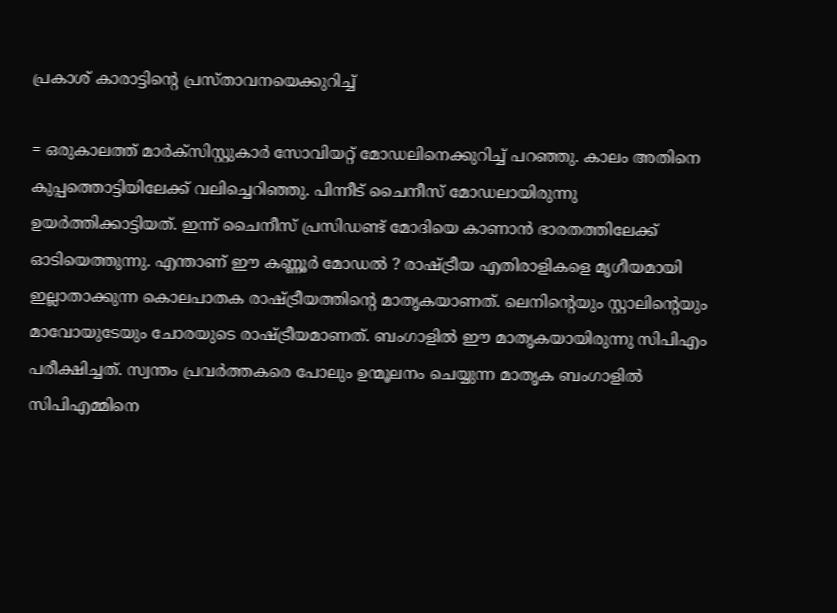പ്രകാശ് കാരാട്ടിന്റെ പ്രസ്താവനയെക്കുറിച്ച്

= ഒരുകാലത്ത് മാര്‍ക്‌സിസ്റ്റുകാര്‍ സോവിയറ്റ് മോഡലിനെക്കുറിച്ച് പറഞ്ഞു. കാലം അതിനെ കുപ്പത്തൊട്ടിയിലേക്ക് വലിച്ചെറിഞ്ഞു. പിന്നീട് ചൈനീസ് മോഡലായിരുന്നു ഉയര്‍ത്തിക്കാട്ടിയത്. ഇന്ന് ചൈനീസ് പ്രസിഡണ്ട് മോദിയെ കാണാന്‍ ഭാരതത്തിലേക്ക് ഓടിയെത്തുന്നു. എന്താണ് ഈ കണ്ണൂര്‍ മോഡല്‍ ? രാഷ്‌ട്രീയ എതിരാളികളെ മൃഗീയമായി ഇല്ലാതാക്കുന്ന കൊലപാതക രാഷ്‌ട്രീയത്തിന്റെ മാതൃകയാണത്. ലെനിന്റെയും സ്റ്റാലിന്റെയും മാവോയുടേയും ചോരയുടെ രാഷ്‌ട്രീയമാണത്. ബംഗാളില്‍ ഈ മാതൃകയായിരുന്നു സിപിഎം പരീക്ഷിച്ചത്. സ്വന്തം പ്രവര്‍ത്തകരെ പോലും ഉന്മൂലനം ചെയ്യുന്ന മാതൃക ബംഗാളില്‍ സിപിഎമ്മിനെ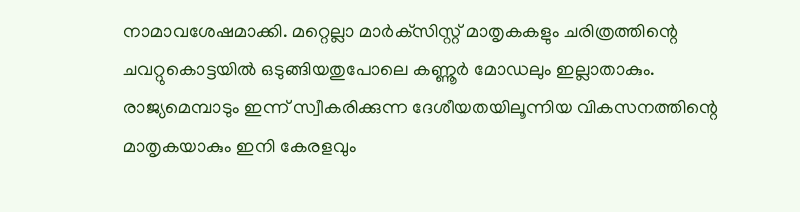നാമാവശേഷമാക്കി. മറ്റെല്ലാ മാര്‍ക്‌സിസ്റ്റ് മാതൃകകളും ചരിത്രത്തിന്റെ ചവറ്റുകൊട്ടയില്‍ ഒടുങ്ങിയതുപോലെ കണ്ണൂര്‍ മോഡലും ഇല്ലാതാകും. രാജ്യമെമ്പാടും ഇന്ന് സ്വീകരിക്കുന്ന ദേശീയതയിലൂന്നിയ വികസനത്തിന്റെ മാതൃകയാകും ഇനി കേരളവും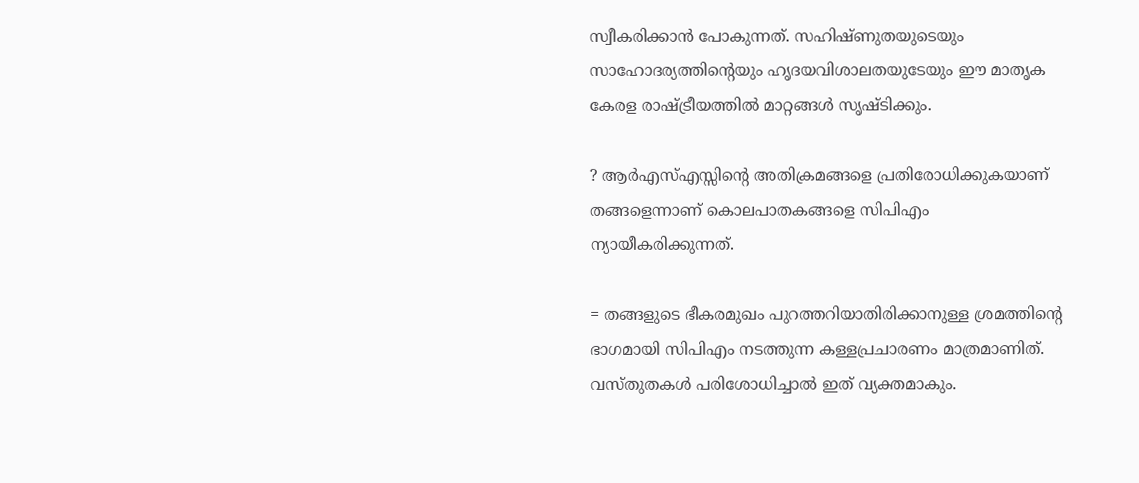സ്വീകരിക്കാന്‍ പോകുന്നത്. സഹിഷ്ണുതയുടെയും സാഹോദര്യത്തിന്റെയും ഹൃദയവിശാലതയുടേയും ഈ മാതൃക കേരള രാഷ്‌ട്രീയത്തില്‍ മാറ്റങ്ങള്‍ സൃഷ്ടിക്കും.

? ആര്‍എസ്എസ്സിന്റെ അതിക്രമങ്ങളെ പ്രതിരോധിക്കുകയാണ് തങ്ങളെന്നാണ് കൊലപാതകങ്ങളെ സിപിഎം ന്യായീകരിക്കുന്നത്.

= തങ്ങളുടെ ഭീകരമുഖം പുറത്തറിയാതിരിക്കാനുള്ള ശ്രമത്തിന്റെ ഭാഗമായി സിപിഎം നടത്തുന്ന കള്ളപ്രചാരണം മാത്രമാണിത്. വസ്തുതകള്‍ പരിശോധിച്ചാല്‍ ഇത് വ്യക്തമാകും.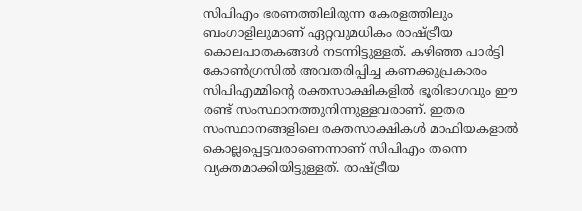സിപിഎം ഭരണത്തിലിരുന്ന കേരളത്തിലും ബംഗാളിലുമാണ് ഏറ്റവുമധികം രാഷ്‌ട്രീയ കൊലപാതകങ്ങള്‍ നടന്നിട്ടുള്ളത്. കഴിഞ്ഞ പാര്‍ട്ടി കോണ്‍ഗ്രസില്‍ അവതരിപ്പിച്ച കണക്കുപ്രകാരം സിപിഎമ്മിന്റെ രക്തസാക്ഷികളില്‍ ഭൂരിഭാഗവും ഈ രണ്ട് സംസ്ഥാനത്തുനിന്നുള്ളവരാണ്. ഇതര സംസ്ഥാനങ്ങളിലെ രക്തസാക്ഷികള്‍ മാഫിയകളാല്‍ കൊല്ലപ്പെട്ടവരാണെന്നാണ് സിപിഎം തന്നെ വ്യക്തമാക്കിയിട്ടുള്ളത്. രാഷ്‌ട്രീയ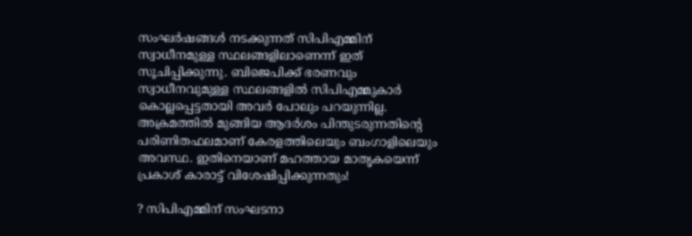സംഘര്‍ഷങ്ങള്‍ നടക്കുന്നത് സിപിഎമ്മിന് സ്വാധീനമുള്ള സ്ഥലങ്ങളിലാണെന്ന് ഇത് സൂചിപ്പിക്കുന്നു. ബിജെപിക്ക് ഭരണവും സ്വാധീനവുമുള്ള സ്ഥലങ്ങളില്‍ സിപിഎമ്മുകാര്‍ കൊല്ലപ്പെട്ടതായി അവര്‍ പോലും പറയുന്നില്ല. അക്രമത്തില്‍ മുങ്ങിയ ആദര്‍ശം പിന്തുടരുന്നതിന്റെ പരിണിതഫലമാണ് കേരളത്തിലെയും ബംഗാളിലെയും അവസ്ഥ. ഇതിനെയാണ് മഹത്തായ മാതൃകയെന്ന് പ്രകാശ് കാരാട്ട് വിശേഷിപ്പിക്കുന്നതും!

? സിപിഎമ്മിന് സംഘടനാ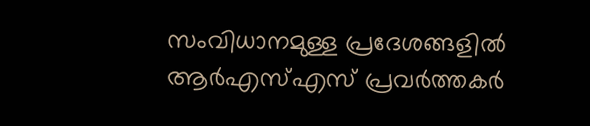സംവിധാനമുള്ള പ്രദേശങ്ങളില്‍ ആര്‍എസ്എസ് പ്രവര്‍ത്തകര്‍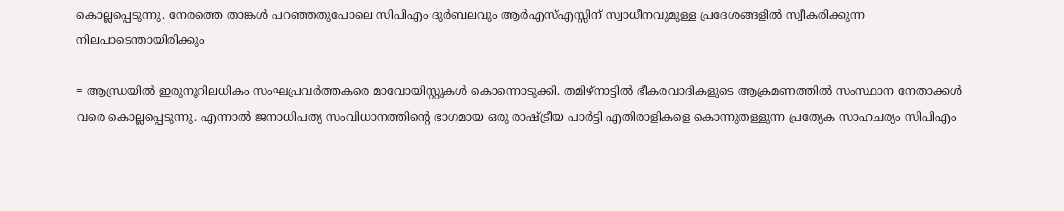കൊല്ലപ്പെടുന്നു. നേരത്തെ താങ്കള്‍ പറഞ്ഞതുപോലെ സിപിഎം ദുര്‍ബലവും ആര്‍എസ്എസ്സിന് സ്വാധീനവുമുള്ള പ്രദേശങ്ങളില്‍ സ്വീകരിക്കുന്ന നിലപാടെന്തായിരിക്കും

= ആന്ധ്രയില്‍ ഇരുനൂറിലധികം സംഘപ്രവര്‍ത്തകരെ മാവോയിസ്റ്റുകള്‍ കൊന്നൊടുക്കി. തമിഴ്‌നാട്ടില്‍ ഭീകരവാദികളുടെ ആക്രമണത്തില്‍ സംസ്ഥാന നേതാക്കള്‍ വരെ കൊല്ലപ്പെടുന്നു. എന്നാല്‍ ജനാധിപത്യ സംവിധാനത്തിന്റെ ഭാഗമായ ഒരു രാഷ്‌ട്രീയ പാര്‍ട്ടി എതിരാളികളെ കൊന്നുതള്ളുന്ന പ്രത്യേക സാഹചര്യം സിപിഎം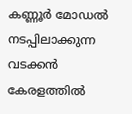കണ്ണൂര്‍ മോഡല്‍ നടപ്പിലാക്കുന്ന വടക്കന്‍ കേരളത്തില്‍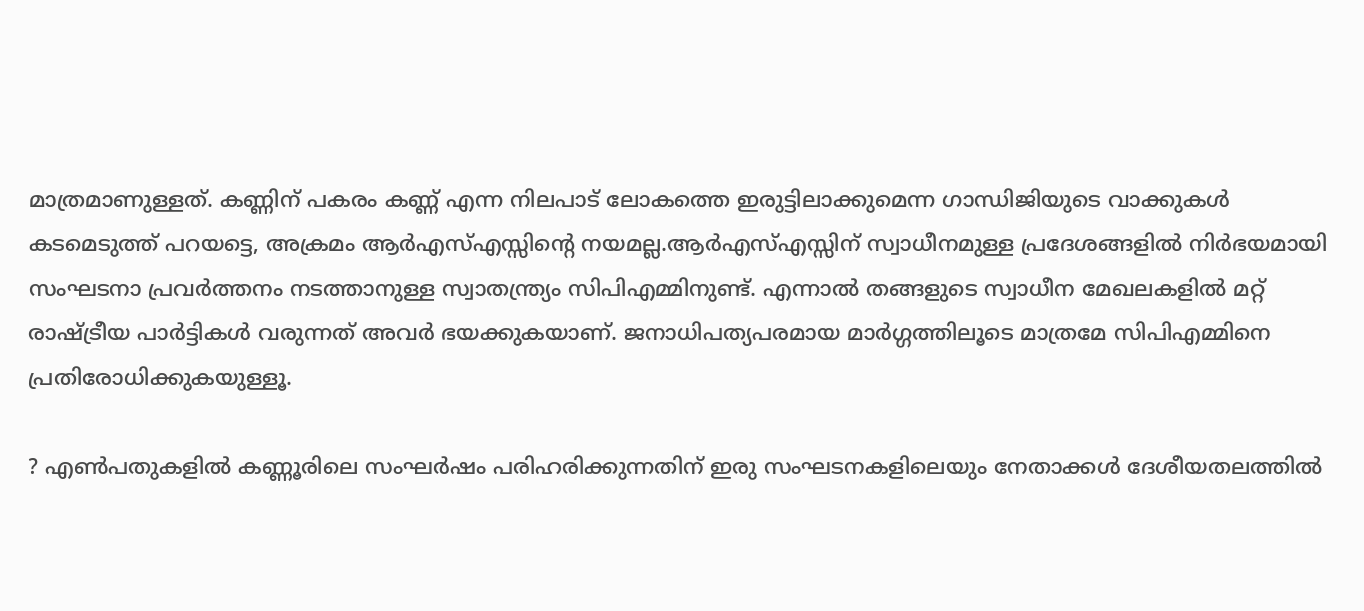മാത്രമാണുള്ളത്. കണ്ണിന് പകരം കണ്ണ് എന്ന നിലപാട് ലോകത്തെ ഇരുട്ടിലാക്കുമെന്ന ഗാന്ധിജിയുടെ വാക്കുകള്‍ കടമെടുത്ത് പറയട്ടെ, അക്രമം ആര്‍എസ്എസ്സിന്റെ നയമല്ല.ആര്‍എസ്എസ്സിന് സ്വാധീനമുള്ള പ്രദേശങ്ങളില്‍ നിര്‍ഭയമായി സംഘടനാ പ്രവര്‍ത്തനം നടത്താനുള്ള സ്വാതന്ത്ര്യം സിപിഎമ്മിനുണ്ട്. എന്നാല്‍ തങ്ങളുടെ സ്വാധീന മേഖലകളില്‍ മറ്റ് രാഷ്‌ട്രീയ പാര്‍ട്ടികള്‍ വരുന്നത് അവര്‍ ഭയക്കുകയാണ്. ജനാധിപത്യപരമായ മാര്‍ഗ്ഗത്തിലൂടെ മാത്രമേ സിപിഎമ്മിനെ പ്രതിരോധിക്കുകയുള്ളൂ.

? എണ്‍പതുകളില്‍ കണ്ണൂരിലെ സംഘര്‍ഷം പരിഹരിക്കുന്നതിന് ഇരു സംഘടനകളിലെയും നേതാക്കള്‍ ദേശീയതലത്തില്‍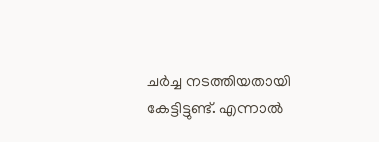ചര്‍ച്ച നടത്തിയതായി കേട്ടിട്ടുണ്ട്. എന്നാല്‍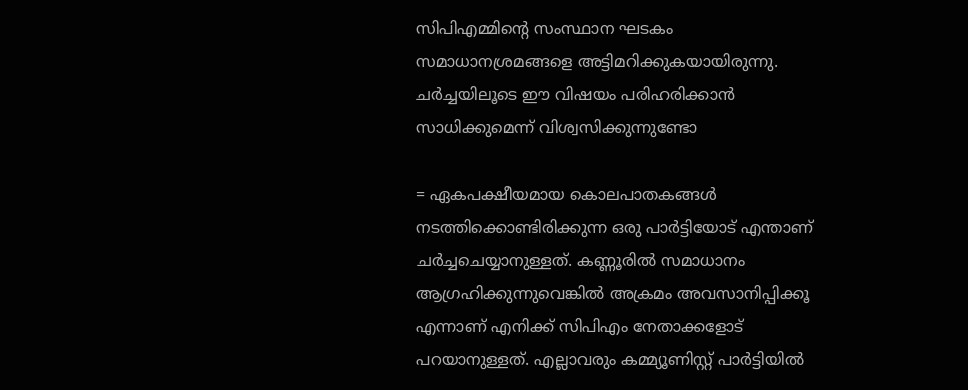സിപിഎമ്മിന്റെ സംസ്ഥാന ഘടകം സമാധാനശ്രമങ്ങളെ അട്ടിമറിക്കുകയായിരുന്നു. ചര്‍ച്ചയിലൂടെ ഈ വിഷയം പരിഹരിക്കാന്‍ സാധിക്കുമെന്ന് വിശ്വസിക്കുന്നുണ്ടോ

= ഏകപക്ഷീയമായ കൊലപാതകങ്ങള്‍ നടത്തിക്കൊണ്ടിരിക്കുന്ന ഒരു പാര്‍ട്ടിയോട് എന്താണ് ചര്‍ച്ചചെയ്യാനുള്ളത്. കണ്ണൂരില്‍ സമാധാനം ആഗ്രഹിക്കുന്നുവെങ്കില്‍ അക്രമം അവസാനിപ്പിക്കൂ എന്നാണ് എനിക്ക് സിപിഎം നേതാക്കളോട് പറയാനുള്ളത്. എല്ലാവരും കമ്മ്യൂണിസ്റ്റ് പാര്‍ട്ടിയില്‍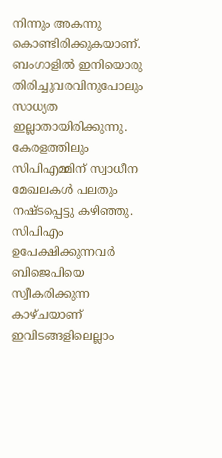നിന്നും അകന്നു കൊണ്ടിരിക്കുകയാണ്. ബംഗാളില്‍ ഇനിയൊരു തിരിച്ചുവരവിനുപോലും സാധ്യത ഇല്ലാതായിരിക്കുന്നു. കേരളത്തിലും സിപിഎമ്മിന് സ്വാധീന മേഖലകള്‍ പലതും നഷ്ടപ്പെട്ടു കഴിഞ്ഞു. സിപിഎം ഉപേക്ഷിക്കുന്നവര്‍ ബിജെപിയെ സ്വീകരിക്കുന്ന കാഴ്ചയാണ് ഇവിടങ്ങളിലെല്ലാം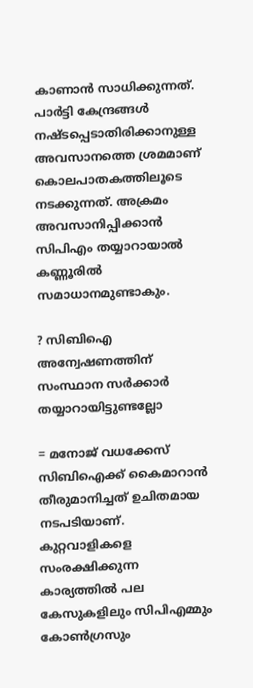കാണാന്‍ സാധിക്കുന്നത്. പാര്‍ട്ടി കേന്ദ്രങ്ങള്‍ നഷ്ടപ്പെടാതിരിക്കാനുള്ള അവസാനത്തെ ശ്രമമാണ് കൊലപാതകത്തിലൂടെ നടക്കുന്നത്. അക്രമം അവസാനിപ്പിക്കാന്‍ സിപിഎം തയ്യാറായാല്‍ കണ്ണൂരില്‍ സമാധാനമുണ്ടാകും.

? സിബിഐ അന്വേഷണത്തിന് സംസ്ഥാന സര്‍ക്കാര്‍ തയ്യാറായിട്ടുണ്ടല്ലോ

= മനോജ് വധക്കേസ് സിബിഐക്ക് കൈമാറാന്‍ തീരുമാനിച്ചത് ഉചിതമായ നടപടിയാണ്. കുറ്റവാളികളെ സംരക്ഷിക്കുന്ന കാര്യത്തില്‍ പല കേസുകളിലും സിപിഎമ്മും കോണ്‍ഗ്രസും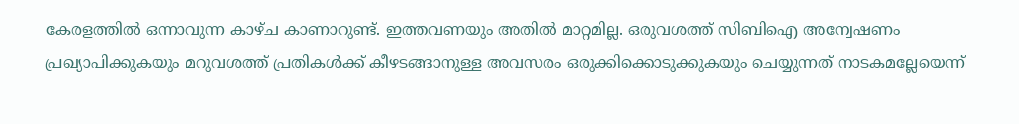കേരളത്തില്‍ ഒന്നാവുന്ന കാഴ്ച കാണാറുണ്ട്. ഇത്തവണയും അതില്‍ മാറ്റമില്ല. ഒരുവശത്ത് സിബിഐ അന്വേഷണം പ്രഖ്യാപിക്കുകയും മറുവശത്ത് പ്രതികള്‍ക്ക് കീഴടങ്ങാനുള്ള അവസരം ഒരുക്കിക്കൊടുക്കുകയും ചെയ്യുന്നത് നാടകമല്ലേയെന്ന്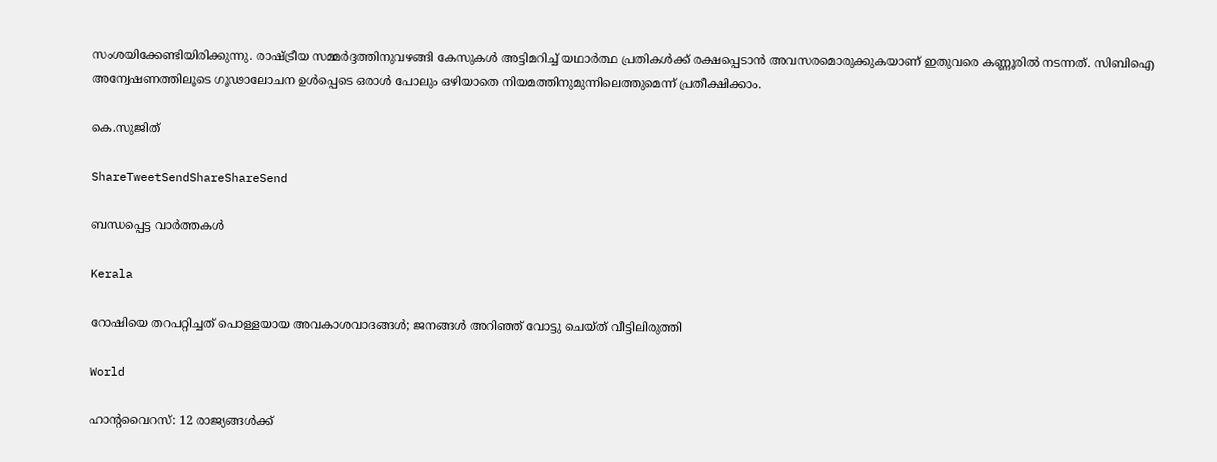സംശയിക്കേണ്ടിയിരിക്കുന്നു. രാഷ്‌ട്രീയ സമ്മര്‍ദ്ദത്തിനുവഴങ്ങി കേസുകള്‍ അട്ടിമറിച്ച് യഥാര്‍ത്ഥ പ്രതികള്‍ക്ക് രക്ഷപ്പെടാന്‍ അവസരമൊരുക്കുകയാണ് ഇതുവരെ കണ്ണൂരില്‍ നടന്നത്. സിബിഐ അന്വേഷണത്തിലൂടെ ഗൂഢാലോചന ഉള്‍പ്പെടെ ഒരാള്‍ പോലും ഒഴിയാതെ നിയമത്തിനുമുന്നിലെത്തുമെന്ന് പ്രതീക്ഷിക്കാം.

കെ.സുജിത്‌

ShareTweetSendShareShareSend

ബന്ധപ്പെട്ട വാര്‍ത്തകള്‍

Kerala

റോഷിയെ തറപറ്റിച്ചത് പൊള്ളയായ അവകാശവാദങ്ങള്‍; ജനങ്ങള്‍ അറിഞ്ഞ് വോട്ടു ചെയ്ത് വീട്ടിലിരുത്തി

World

ഹാൻ്റവൈറസ്: 12 രാജ്യങ്ങൾക്ക്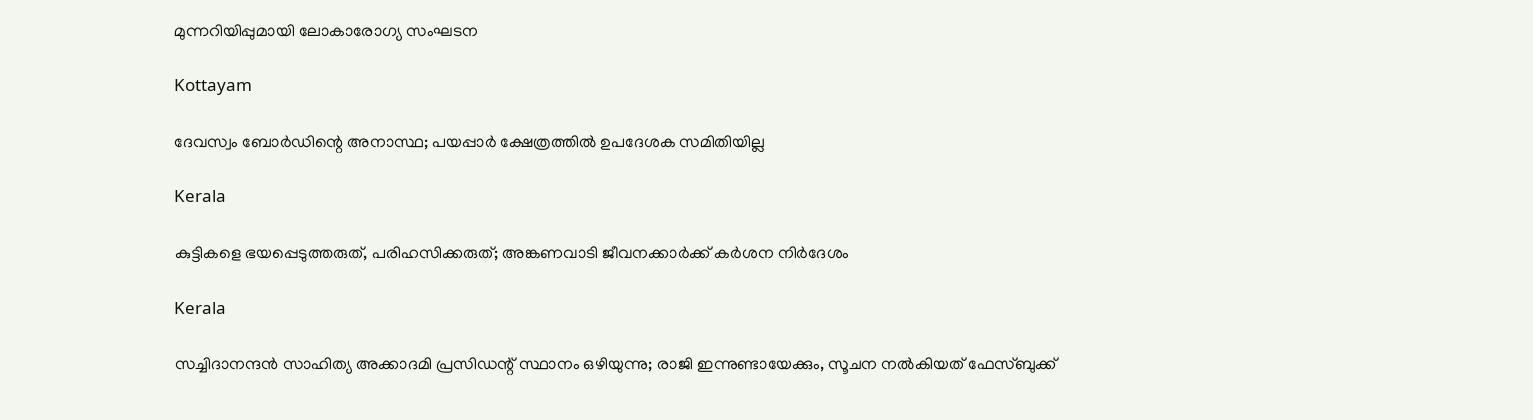മുന്നറിയിപ്പുമായി ലോകാരോഗ്യ സംഘടന

Kottayam

ദേവസ്വം ബോര്‍ഡിന്റെ അനാസ്ഥ; പയപ്പാര്‍ ക്ഷേത്രത്തില്‍ ഉപദേശക സമിതിയില്ല

Kerala

കുട്ടികളെ ഭയപ്പെടുത്തരുത്, പരിഹസിക്കരുത്; അങ്കണവാടി ജീവനക്കാർക്ക് കർശന നിർദേശം

Kerala

സച്ചിദാനന്ദൻ സാഹിത്യ അക്കാദമി പ്രസിഡന്റ് സ്ഥാനം ഒഴിയുന്നു; രാജി ഇന്നുണ്ടായേക്കും, സൂചന നൽകിയത് ഫേസ്ബുക്ക്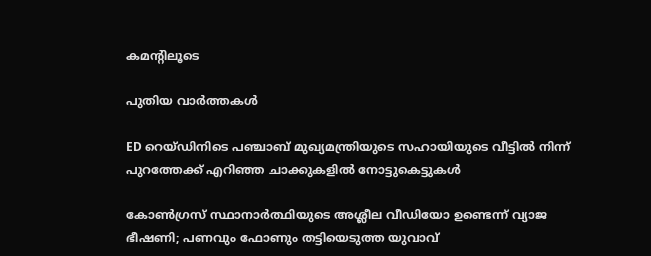കമന്റിലൂടെ

പുതിയ വാര്‍ത്തകള്‍

ED റെയ്ഡിനിടെ പഞ്ചാബ് മുഖ്യമന്ത്രിയുടെ സഹായിയുടെ വീട്ടിൽ നിന്ന് പുറത്തേക്ക് എറിഞ്ഞ ചാക്കുകളിൽ നോട്ടുകെട്ടുകൾ

കോൺഗ്രസ് സ്ഥാനാർത്ഥിയുടെ അശ്ലീല വീഡിയോ ഉണ്ടെന്ന് വ്യാജ ഭീഷണി; പണവും ഫോണും തട്ടിയെടുത്ത യുവാവ്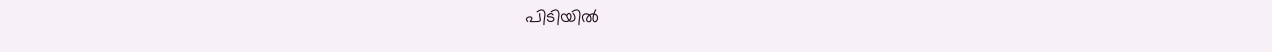പിടിയിൽ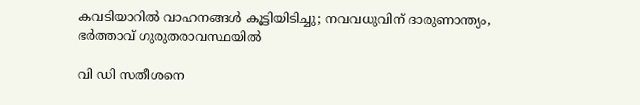കവടിയാറിൽ വാഹനങ്ങൾ കൂട്ടിയിടിച്ചു; നവവധുവിന് ദാരുണാന്ത്യം, ഭർത്താവ് ഗുരുതരാവസ്ഥയിൽ

വി ഡി സതീശനെ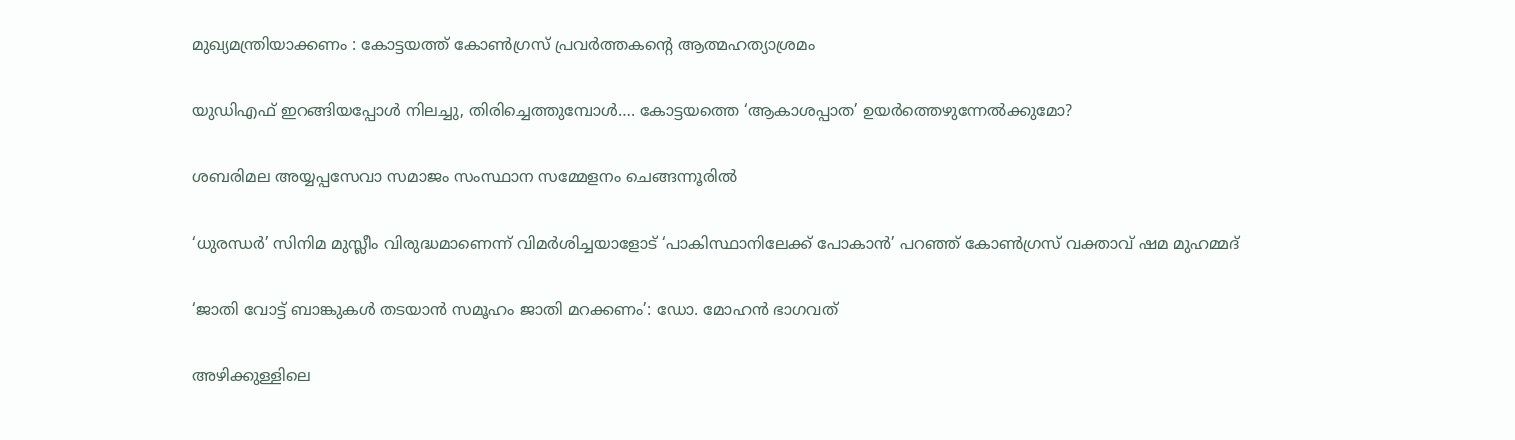മുഖ്യമന്ത്രിയാക്കണം : കോട്ടയത്ത് കോൺഗ്രസ് പ്രവർത്തകന്റെ ആത്മഹത്യാശ്രമം

യുഡിഎഫ് ഇറങ്ങിയപ്പോള്‍ നിലച്ചു, തിരിച്ചെത്തുമ്പോള്‍…. കോട്ടയത്തെ ‘ആകാശപ്പാത’ ഉയര്‍ത്തെഴുന്നേല്‍ക്കുമോ?

ശബരിമല അയ്യപ്പസേവാ സമാജം സംസ്ഥാന സമ്മേളനം ചെങ്ങന്നൂരില്‍

‘ധുരന്ധർ’ സിനിമ മുസ്ലീം വിരുദ്ധമാണെന്ന് വിമർശിച്ചയാളോട് ‘പാകിസ്ഥാനിലേക്ക് പോകാൻ’ പറഞ്ഞ് കോൺഗ്രസ് വക്താവ് ഷമ മുഹമ്മദ്

‘ജാതി വോട്ട് ബാങ്കുകള്‍ തടയാന്‍ സമൂഹം ജാതി മറക്കണം’: ഡോ. മോഹന്‍ ഭാഗവത്

അഴിക്കുള്ളിലെ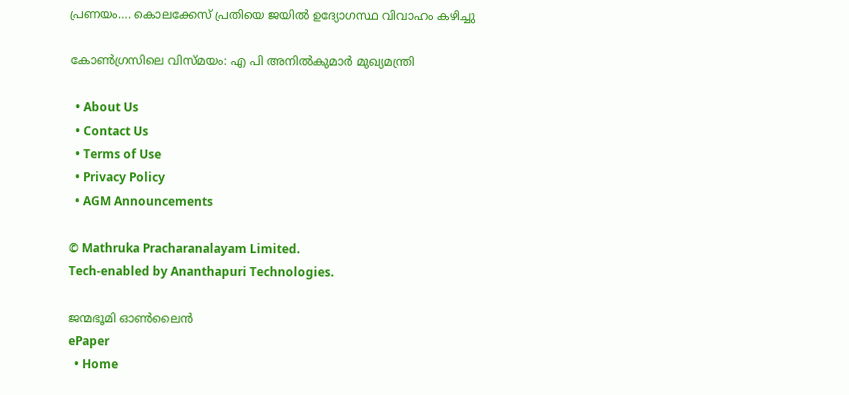പ്രണയം…. കൊലക്കേസ് പ്രതിയെ ജയിൽ ഉദ്യോഗസ്ഥ വിവാഹം കഴിച്ചു

കോണ്‍ഗ്രസിലെ വിസ്മയം: എ പി അനില്‍കുമാര്‍ മുഖ്യമന്ത്രി

  • About Us
  • Contact Us
  • Terms of Use
  • Privacy Policy
  • AGM Announcements

© Mathruka Pracharanalayam Limited.
Tech-enabled by Ananthapuri Technologies.

ജന്മഭൂമി ഓണ്‍ലൈന്‍
ePaper
  • Home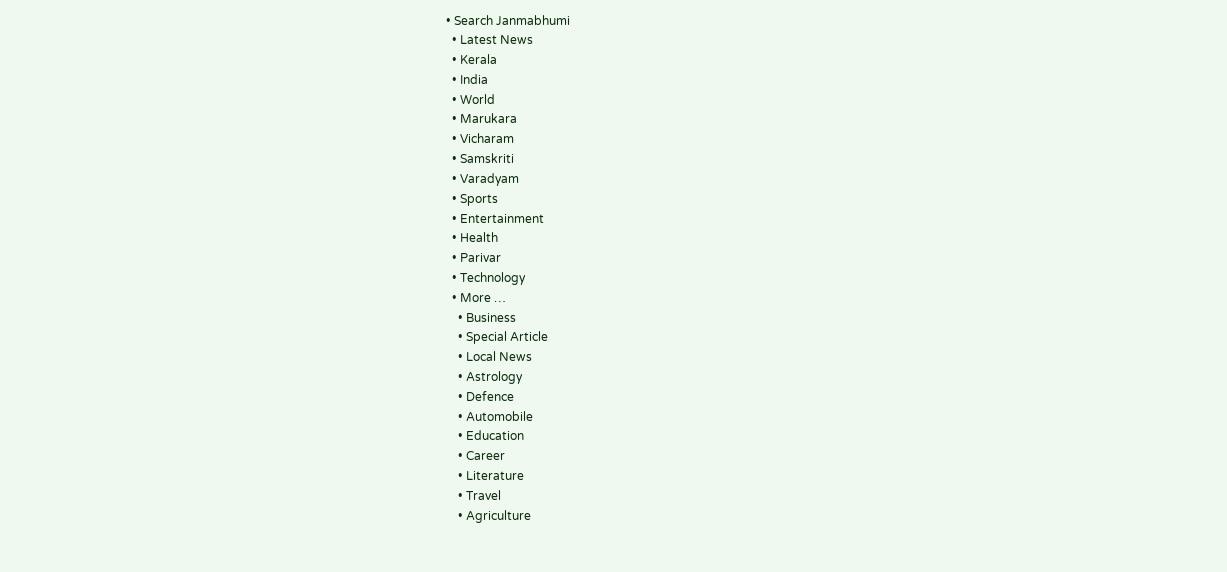• Search Janmabhumi
  • Latest News
  • Kerala
  • India
  • World
  • Marukara
  • Vicharam
  • Samskriti
  • Varadyam
  • Sports
  • Entertainment
  • Health
  • Parivar
  • Technology
  • More …
    • Business
    • Special Article
    • Local News
    • Astrology
    • Defence
    • Automobile
    • Education
    • Career
    • Literature
    • Travel
    • Agriculture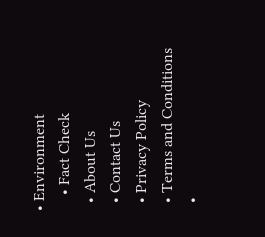• Environment
    • Fact Check
  • About Us
  • Contact Us
  • Privacy Policy
  • Terms and Conditions
  •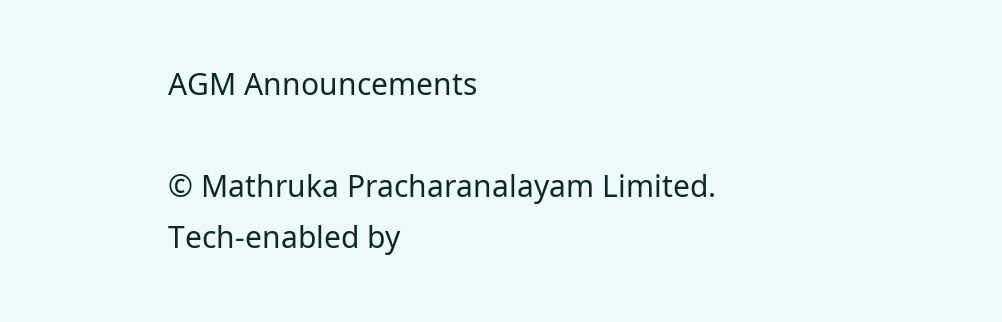AGM Announcements

© Mathruka Pracharanalayam Limited.
Tech-enabled by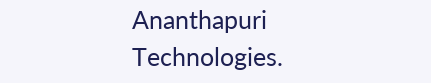Ananthapuri Technologies.